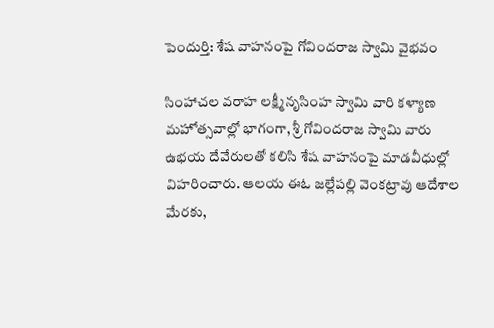పెందుర్తి: శేష వాహనంపై గోవిందరాజ స్వామి వైభవం

సింహాచల వరాహ లక్ష్మీనృసింహ స్వామి వారి కళ్యాణ మహోత్సవాల్లో భాగంగా, శ్రీ గోవిందరాజ స్వామి వారు ఉభయ దేవేరులతో కలిసి శేష వాహనంపై మాడవీధుల్లో విహరించారు. ఆలయ ఈఓ జల్లేపల్లి వెంకట్రావు ఆదేశాల మేరకు,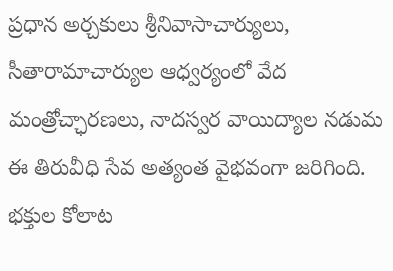ప్రధాన అర్చకులు శ్రీనివాసాచార్యులు, సీతారామాచార్యుల ఆధ్వర్యంలో వేద మంత్రోచ్ఛారణలు, నాదస్వర వాయిద్యాల నడుమ ఈ తిరువీధి సేవ అత్యంత వైభవంగా జరిగింది. భక్తుల కోలాట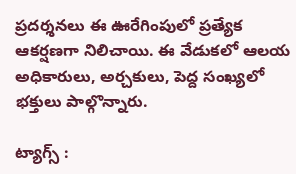ప్రదర్శనలు ఈ ఊరేగింపులో ప్రత్యేక ఆకర్షణగా నిలిచాయి. ఈ వేడుకలో ఆలయ అధికారులు, అర్చకులు, పెద్ద సంఖ్యలో భక్తులు పాల్గొన్నారు.

ట్యాగ్స్ :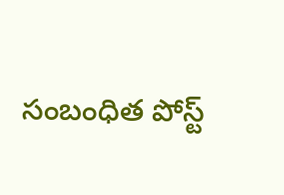సంబంధిత పోస్ట్